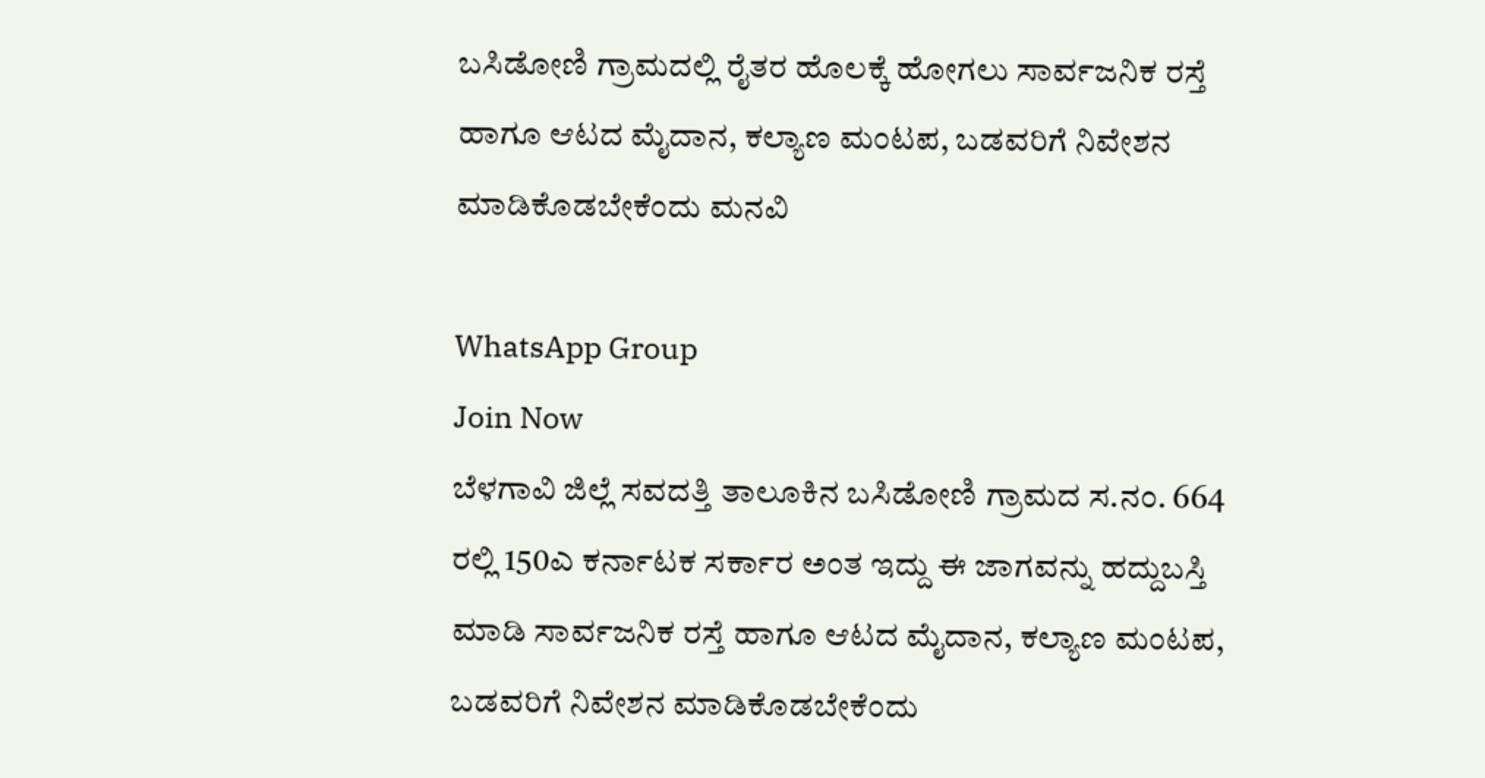ಬಸಿಡೋಣಿ ಗ್ರಾಮದಲ್ಲಿ ರೈತರ ಹೊಲಕ್ಕೆ ಹೋಗಲು ಸಾರ್ವಜನಿಕ ರಸ್ತೆ ಹಾಗೂ ಆಟದ ಮೈದಾನ, ಕಲ್ಯಾಣ ಮಂಟಪ, ಬಡವರಿಗೆ ನಿವೇಶನ ಮಾಡಿಕೊಡಬೇಕೆಂದು ಮನವಿ

WhatsApp Group
Join Now
ಬೆಳಗಾವಿ ಜಿಲ್ಲೆ ಸವದತ್ತಿ ತಾಲೂಕಿನ ಬಸಿಡೋಣಿ ಗ್ರಾಮದ ಸ.ನಂ. 664 ರಲ್ಲಿ 150ಎ ಕರ್ನಾಟಕ ಸರ್ಕಾರ ಅಂತ ಇದ್ದು ಈ ಜಾಗವನ್ನು ಹದ್ದುಬಸ್ತಿ ಮಾಡಿ ಸಾರ್ವಜನಿಕ ರಸ್ತೆ ಹಾಗೂ ಆಟದ ಮೈದಾನ, ಕಲ್ಯಾಣ ಮಂಟಪ, ಬಡವರಿಗೆ ನಿವೇಶನ ಮಾಡಿಕೊಡಬೇಕೆಂದು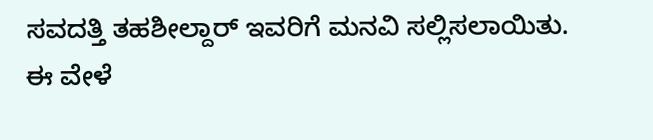ಸವದತ್ತಿ ತಹಶೀಲ್ದಾರ್ ಇವರಿಗೆ ಮನವಿ ಸಲ್ಲಿಸಲಾಯಿತು.
ಈ ವೇಳೆ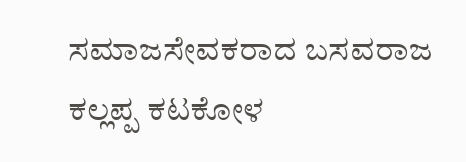ಸಮಾಜಸೇವಕರಾದ ಬಸವರಾಜ ಕಲ್ಲಪ್ಪ ಕಟಕೋಳ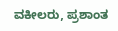ವಕೀಲರು, ಪ್ರಶಾಂತ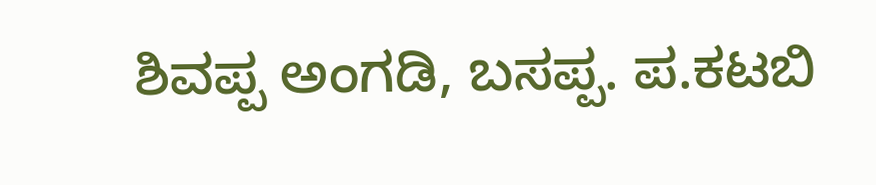ಶಿವಪ್ಪ ಅಂಗಡಿ, ಬಸಪ್ಪ. ಪ.ಕಟಬಿ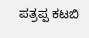ಪತ್ರಪ್ಪ ಕಟಬಿ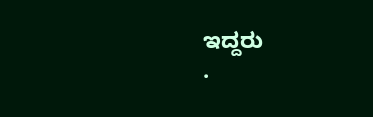ಇದ್ದರು
.